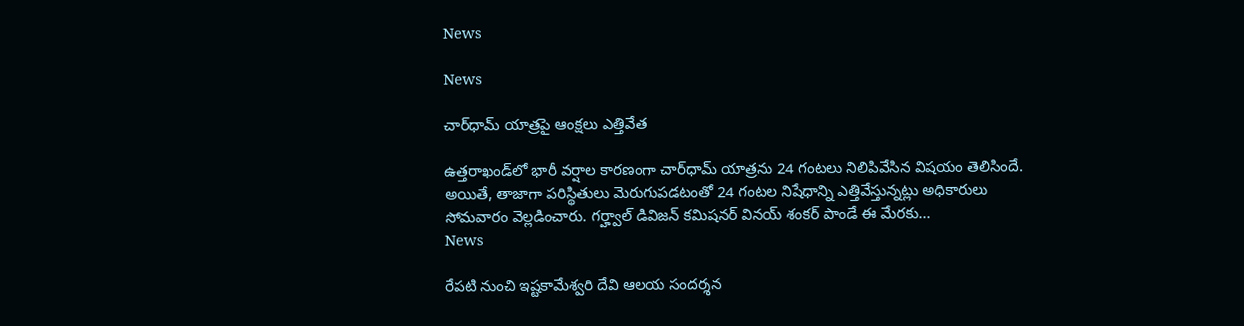News

News

చార్‌ధామ్‌ యాత్రపై ఆంక్షలు ఎత్తివేత

ఉత్తరాఖండ్‌లో భారీ వర్షాల కారణంగా చార్‌ధామ్‌ యాత్రను 24 గంటలు నిలిపివేసిన విషయం తెలిసిందే. అయితే, తాజాగా పరిస్థితులు మెరుగుపడటంతో 24 గంటల నిషేధాన్ని ఎత్తివేస్తున్నట్లు అధికారులు సోమవారం వెల్లడించారు. గర్హ్వాల్‌ డివిజన్‌ కమిషనర్‌ వినయ్‌ శంకర్‌ పాండే ఈ మేరకు...
News

రేపటి నుంచి ఇష్టకామేశ్వరి దేవి ఆలయ సందర్శన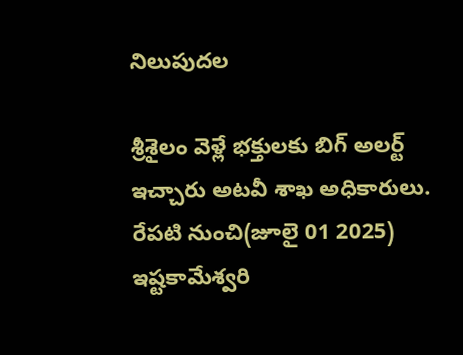నిలుపుదల

శ్రీశైలం వెళ్లే భక్తులకు బిగ్ అలర్ట్ ఇచ్చారు అటవీ శాఖ అధికారులు. రేపటి నుంచి(జూలై 01 2025) ఇష్టకామేశ్వరి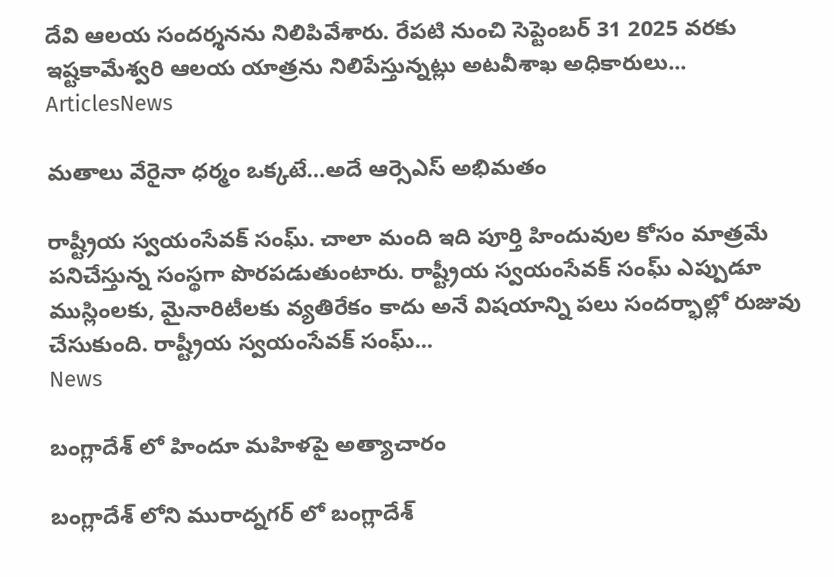దేవి ఆలయ సందర్శనను నిలిపివేశారు. రేపటి నుంచి సెప్టెంబర్ 31 2025 వరకు ఇష్టకామేశ్వరి ఆలయ యాత్రను నిలిపేస్తున్నట్లు అటవీశాఖ అధికారులు...
ArticlesNews

మతాలు వేరైనా ధర్మం ఒక్కటే…అదే ఆర్సెఎస్ అభిమతం

రాష్ట్రీయ స్వయంసేవక్ సంఘ్. చాలా మంది ఇది పూర్తి హిందువుల కోసం మాత్రమే పనిచేస్తున్న సంస్థగా పొరపడుతుంటారు. రాష్ట్రీయ స్వయంసేవక్ సంఘ్ ఎప్పుడూ ముస్లింలకు, మైనారిటీలకు వ్యతిరేకం కాదు అనే విషయాన్ని పలు సందర్భాల్లో రుజువు చేసుకుంది. రాష్ట్రీయ స్వయంసేవక్ సంఘ్...
News

బంగ్లాదేశ్ లో హిందూ మహిళపై అత్యాచారం

బంగ్లాదేశ్ లోని మురాద్నగర్ లో బంగ్లాదేశ్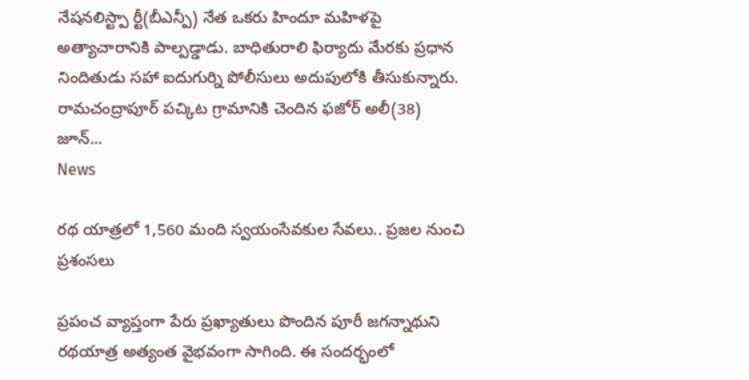నేషనలిస్ట్పా ర్టీ(బీఎన్పీ) నేత ఒకరు హిందూ మహిళపై అత్యాచారానికి పాల్పడ్డాడు. బాధితురాలి ఫిర్యాదు మేరకు ప్రధాన నిందితుడు సహా ఐదుగుర్ని పోలీసులు అదుపులోకి తీసుకున్నారు. రామచంద్రాపూర్ పచ్కిట గ్రామానికి చెందిన ఫజోర్ అలీ(38) జూన్...
News

రథ యాత్రలో 1,560 మంది స్వయంసేవకుల సేవలు.. ప్రజల నుంచి ప్రశంసలు

ప్రపంచ వ్యాప్తంగా పేరు ప్రఖ్యాతులు పొందిన పూరీ జగన్నాథుని రథయాత్ర అత్యంత వైభవంగా సాగింది. ఈ సందర్భంలో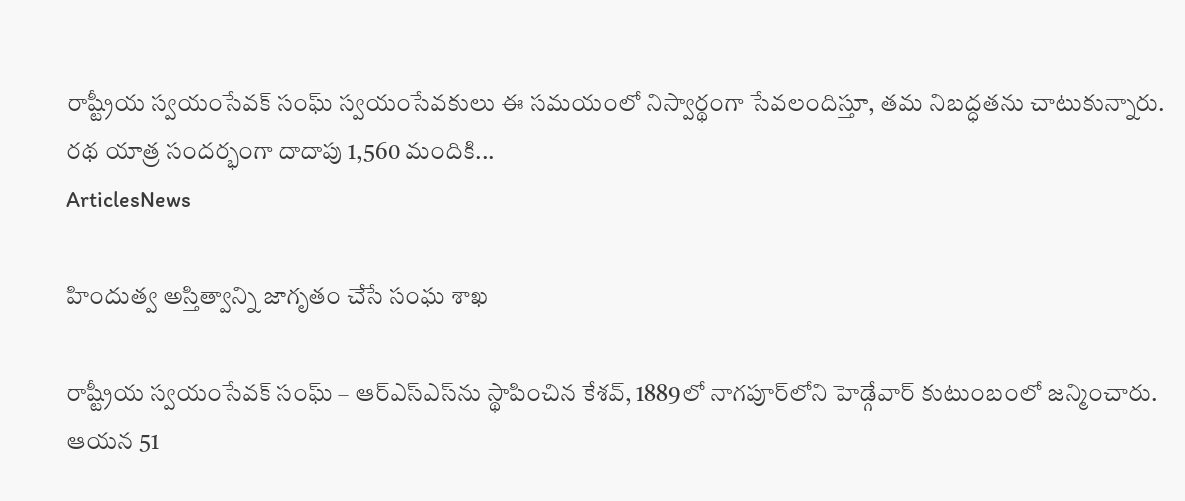రాష్ట్రీయ స్వయంసేవక్ సంఘ్ స్వయంసేవకులు ఈ సమయంలో నిస్వార్థంగా సేవలందిస్తూ, తమ నిబద్ధతను చాటుకున్నారు. రథ యాత్ర సందర్భంగా దాదాపు 1,560 మందికి...
ArticlesNews

హిందుత్వ అస్తిత్వాన్ని జాగృతం చేసే సంఘ శాఖ

రాష్ట్రీయ స్వయంసేవక్ సంఘ్‌ – ఆర్ఎస్ఎస్‌ను స్థాపించిన కేశవ్, 1889లో నాగపూర్‌లోని హెడ్గేవార్ కుటుంబంలో జన్మించారు. ఆయన 51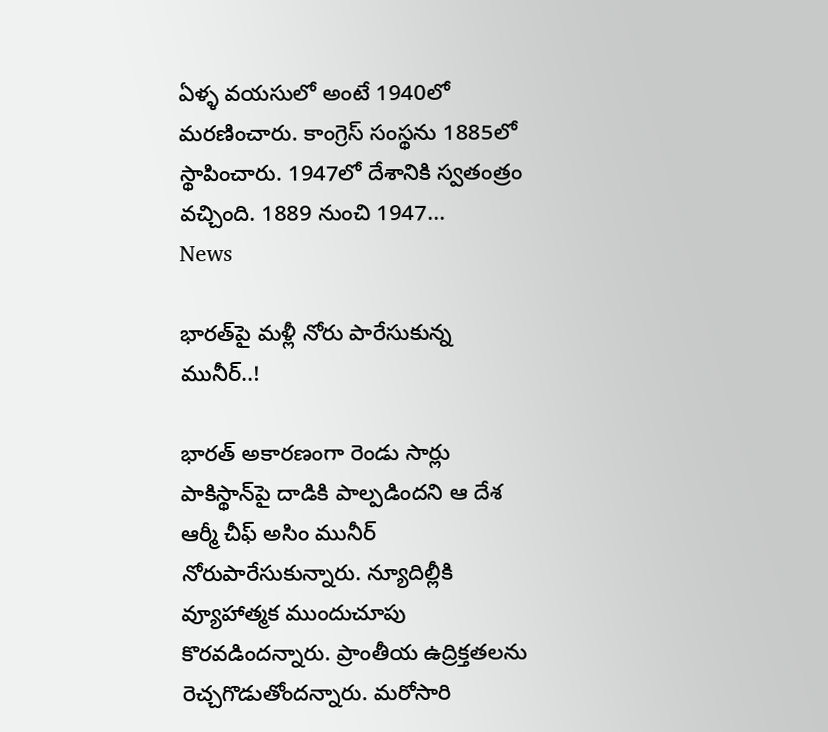ఏళ్ళ వయసులో అంటే 1940లో మరణించారు. కాంగ్రెస్ సంస్థను 1885లో స్థాపించారు. 1947లో దేశానికి స్వతంత్రం వచ్చింది. 1889 నుంచి 1947...
News

భారత్‌పై మళ్లీ నోరు పారేసుకున్న మునీర్‌..!

భారత్‌ అకారణంగా రెండు సార్లు పాకిస్థాన్‌పై దాడికి పాల్పడిందని ఆ దేశ ఆర్మీ చీఫ్‌ అసిం మునీర్‌ నోరుపారేసుకున్నారు. న్యూదిల్లీకి వ్యూహాత్మక ముందుచూపు కొరవడిందన్నారు. ప్రాంతీయ ఉద్రిక్తతలను రెచ్చగొడుతోందన్నారు. మరోసారి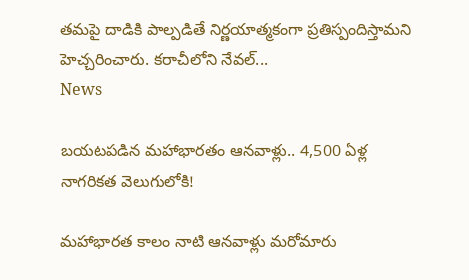తమపై దాడికి పాల్పడితే నిర్ణయాత్మకంగా ప్రతిస్పందిస్తామని హెచ్చరించారు. కరాచీలోని నేవల్‌...
News

బయటపడిన మహాభారతం ఆనవాళ్లు.. 4,500 ఏళ్ల నాగరికత వెలుగులోకి!

మహాభారత కాలం నాటి ఆనవాళ్లు మరోమారు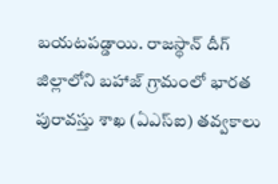బయటపడ్డాయి. రాజస్థాన్‌ దీగ్ జిల్లాలోని బహాజ్ గ్రామంలో భారత పురావస్తు శాఖ (ఏఎస్‌ఐ) తవ్వకాలు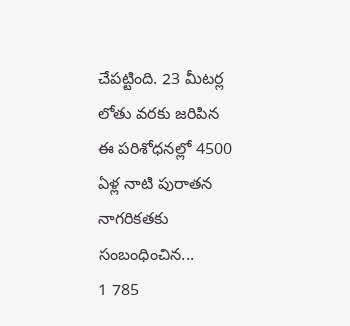చేపట్టింది. 23 మీటర్ల లోతు వరకు జరిపిన ఈ పరిశోధనల్లో 4500 ఏళ్ల నాటి పురాతన నాగరికతకు సంబంధించిన...
1 785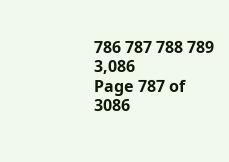786 787 788 789 3,086
Page 787 of 3086